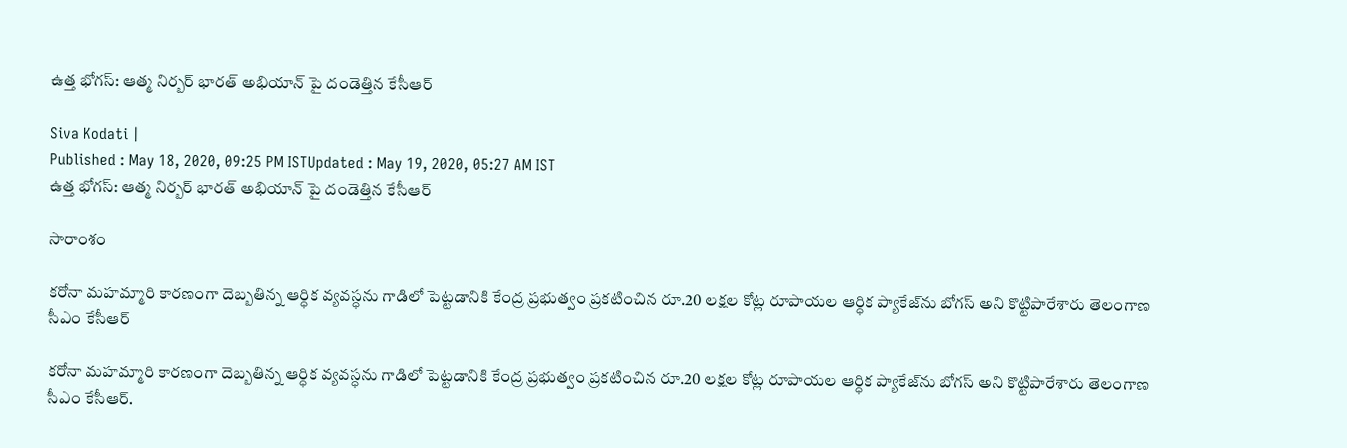ఉత్త భోగస్: ఆత్మ నిర్బర్ భారత్ అభియాన్ పై దండెత్తిన కేసీఆర్

Siva Kodati |
Published : May 18, 2020, 09:25 PM ISTUpdated : May 19, 2020, 05:27 AM IST
ఉత్త భోగస్: ఆత్మ నిర్బర్ భారత్ అభియాన్ పై దండెత్తిన కేసీఆర్

సారాంశం

కరోనా మహమ్మారి కారణంగా దెబ్బతిన్న ఆర్ధిక వ్యవస్ధను గాడిలో పెట్టడానికి కేంద్ర ప్రభుత్వం ప్రకటించిన రూ.20 లక్షల కోట్ల రూపాయల ఆర్ధిక ప్యాకేజ్‌ను బోగస్ అని కొట్టిపారేశారు తెలంగాణ సీఎం కేసీఆర్

కరోనా మహమ్మారి కారణంగా దెబ్బతిన్న ఆర్ధిక వ్యవస్ధను గాడిలో పెట్టడానికి కేంద్ర ప్రభుత్వం ప్రకటించిన రూ.20 లక్షల కోట్ల రూపాయల ఆర్ధిక ప్యాకేజ్‌ను బోగస్ అని కొట్టిపారేశారు తెలంగాణ సీఎం కేసీఆర్.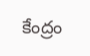కేంద్రం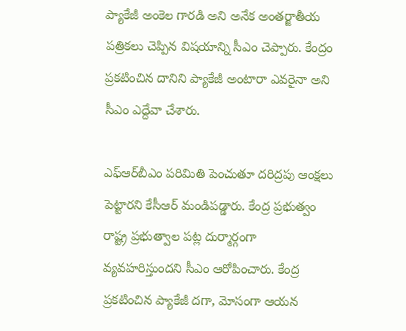ప్యాకేజీ అంకెల గారడి అని అనేక అంతర్జాతీయ పత్రికలు చెప్పిన విషయాన్ని సీఎం చెప్పారు. కేంద్రం ప్రకటించిన దానిని ప్యాకేజీ అంటారా ఎవరైనా అని సీఎం ఎద్దేవా చేశారు.

ఎఫ్ఆర్‌బీఎం పరిమితి పెంచుతూ దరిద్రపు ఆంక్షలు పెట్టారని కేసీఆర్ మండిపడ్డారు. కేంద్ర ప్రభుత్వం రాష్ట్ర ప్రభుత్వాల పట్ల దుర్మార్గంగా వ్యవహరిస్తుందని సీఎం ఆరోపించారు. కేంద్ర ప్రకటించిన ప్యాకేజీ దగా, మోసంగా ఆయన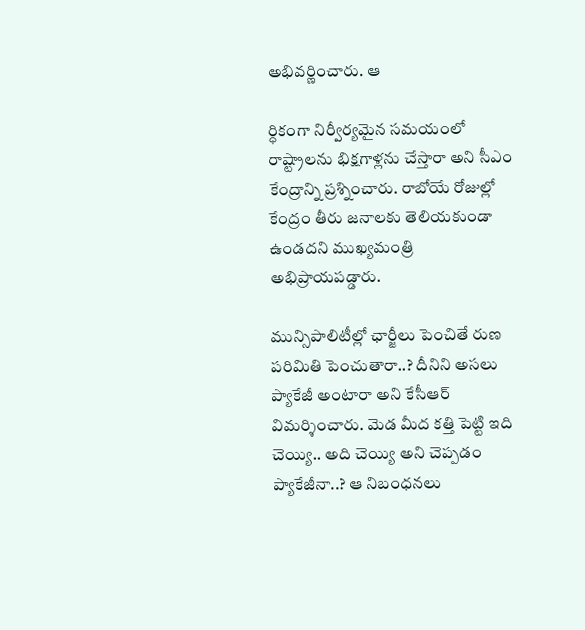అభివర్ణించారు. ఆ

ర్ధికంగా నిర్వీర్యమైన సమయంలో రాష్ట్రాలను భిక్షగాళ్లను చేస్తారా అని సీఎం కేంద్రాన్ని ప్రశ్నించారు. రాబోయే రోజుల్లో కేంద్రం తీరు జనాలకు తెలియకుండా ఉండదని ముఖ్యమంత్రి అభిప్రాయపడ్డారు.

మున్సిపాలిటీల్లో ఛార్జీలు పెంచితే రుణ పరిమితి పెంచుతారా..? దీనిని అసలు ప్యాకేజీ అంటారా అని కేసీఆర్ విమర్శించారు. మెడ మీద కత్తి పెట్టి ఇది చెయ్యి.. అది చెయ్యి అని చెప్పడం ప్యాకేజీనా..? ఆ నిబంధనలు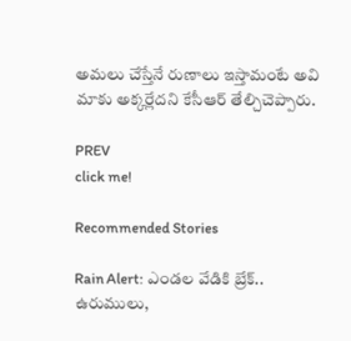అమలు చేస్తేనే రుణాలు ఇస్తామంటే అవి మాకు అక్కర్లేదని కేసీఆర్ తేల్చిచెప్పారు.

PREV
click me!

Recommended Stories

Rain Alert: ఎండల వేడికి బ్రేక్.. ఉరుములు,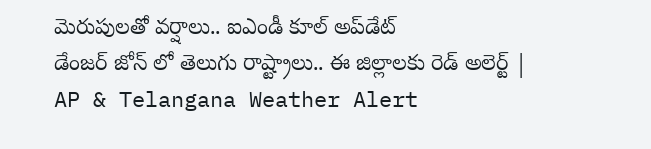మెరుపులతో వర్షాలు.. ఐఎండీ కూల్ అప్‌డేట్
డేంజర్ జోన్ లో తెలుగు రాష్ట్రాలు.. ఈ జిల్లాలకు రెడ్ అలెర్ట్ | AP & Telangana Weather Alert